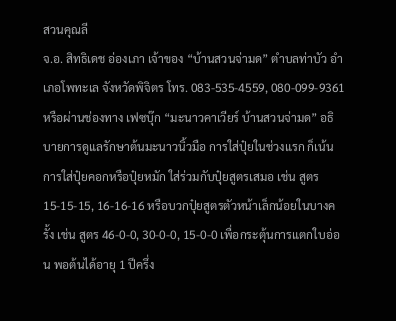สวนคุณลี
จ.อ. สิทธิเดช อ่องเภา เจ้าของ “บ้านสวนจ่ามด” ตำบลท่าบัว อำเภอโพทะเล จังหวัดพิจิตร โทร. 083-535-4559, 080-099-9361 หรือผ่านช่องทาง เฟซบุ๊ก “มะนาวคาเวียร์ บ้านสวนจ่ามด” อธิบายการดูแลรักษาต้นมะนาวนิ้วมือ การใส่ปุ๋ยในช่วงแรก ก็เน้นการใส่ปุ๋ยคอกหรือปุ๋ยหมัก ใส่ร่วมกับปุ๋ยสูตรเสมอ เช่น สูตร 15-15-15, 16-16-16 หรือบวกปุ๋ยสูตรตัวหน้าเล็กน้อยในบางครั้ง เช่น สูตร 46-0-0, 30-0-0, 15-0-0 เพื่อกระตุ้นการแตกใบอ่อน พอต้นได้อายุ 1 ปีครึ่ง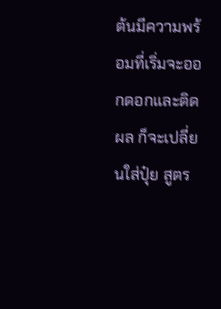ต้นมีความพร้อมที่เริ่มจะออกดอกและติดผล ก็จะเปลี่ยนใส่ปุ๋ย สูตร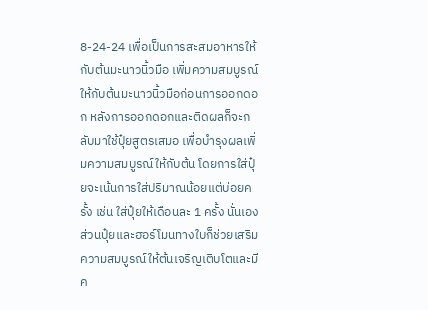8-24-24 เพื่อเป็นการสะสมอาหารให้กับต้นมะนาวนิ้วมือ เพิ่มความสมบูรณ์ให้กับต้นมะนาวนิ้วมือก่อนการออกดอก หลังการออกดอกและติดผลก็จะกลับมาใช้ปุ๋ยสูตรเสมอ เพื่อบำรุงผลเพิ่มความสมบูรณ์ให้กับต้น โดยการใส่ปุ๋ยจะเน้นการใส่ปริมาณน้อยแต่บ่อยครั้ง เช่น ใส่ปุ๋ยให้เดือนละ 1 ครั้ง นั่นเอง ส่วนปุ๋ยและฮอร์โมนทางใบก็ช่วยเสริมความสมบูรณ์ให้ต้นเจริญเติบโตและมีค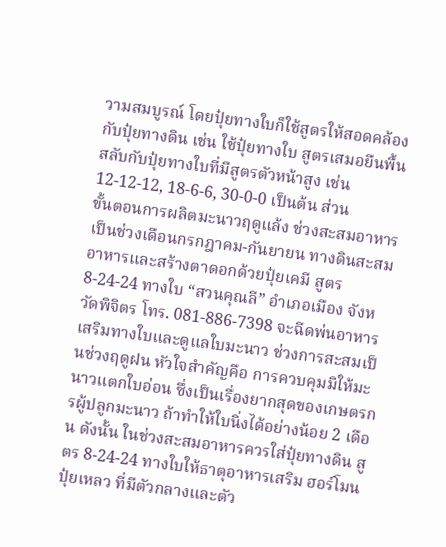วามสมบูรณ์ โดยปุ๋ยทางใบก็ใช้สูตรให้สอดคล้องกับปุ๋ยทางดิน เช่น ใช้ปุ๋ยทางใบ สูตรเสมอยืนพื้นสลับกับปุ๋ยทางใบที่มีสูตรตัวหน้าสูง เช่น 12-12-12, 18-6-6, 30-0-0 เป็นต้น ส่วน
ขั้นตอนการผลิตมะนาวฤดูแล้ง ช่วงสะสมอาหาร เป็นช่วงเดือนกรกฎาคม-กันยายน ทางดินสะสมอาหารและสร้างตาดอกด้วยปุ๋ยเคมี สูตร 8-24-24 ทางใบ “สวนคุณลี” อำเภอเมือง จังหวัดพิจิตร โทร. 081-886-7398 จะฉีดพ่นอาหารเสริมทางใบและดูแลใบมะนาว ช่วงการสะสมเป็นช่วงฤดูฝน หัวใจสำคัญคือ การควบคุมมิให้มะนาวแตกใบอ่อน ซึ่งเป็นเรื่องยากสุดของเกษตรกรผู้ปลูกมะนาว ถ้าทำให้ใบนิ่งได้อย่างน้อย 2 เดือน ดังนั้น ในช่วงสะสมอาหารควรใส่ปุ๋ยทางดิน สูตร 8-24-24 ทางใบให้ธาตุอาหารเสริม ฮอร์โมน ปุ๋ยเหลว ที่มีตัวกลางและตัว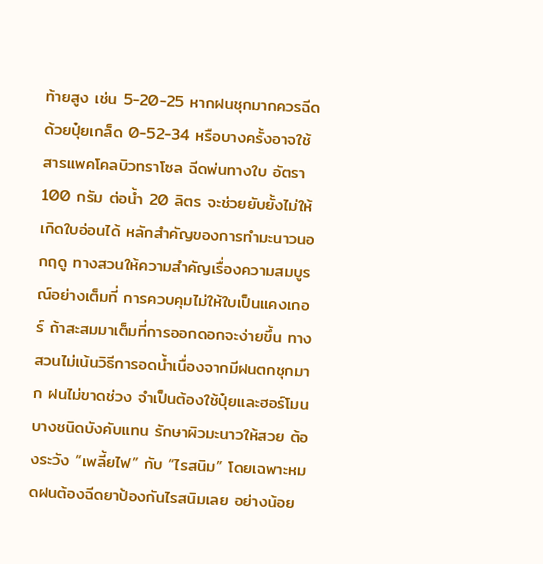ท้ายสูง เช่น 5-20-25 หากฝนชุกมากควรฉีดด้วยปุ๋ยเกล็ด 0-52-34 หรือบางครั้งอาจใช้สารแพคโคลบิวทราโซล ฉีดพ่นทางใบ อัตรา 100 กรัม ต่อน้ำ 20 ลิตร จะช่วยยับยั้งไม่ให้เกิดใบอ่อนได้ หลักสำคัญของการทำมะนาวนอกฤดู ทางสวนให้ความสำคัญเรื่องความสมบูรณ์อย่างเต็มที่ การควบคุมไม่ให้ใบเป็นแคงเกอร์ ถ้าสะสมมาเต็มที่การออกดอกจะง่ายขึ้น ทางสวนไม่เน้นวิธีการอดน้ำเนื่องจากมีฝนตกชุกมาก ฝนไม่ขาดช่วง จำเป็นต้องใช้ปุ๋ยและฮอร์โมนบางชนิดบังคับแทน รักษาผิวมะนาวให้สวย ต้องระวัง “เพลี้ยไฟ” กับ “ไรสนิม” โดยเฉพาะหมดฝนต้องฉีดยาป้องกันไรสนิมเลย อย่างน้อย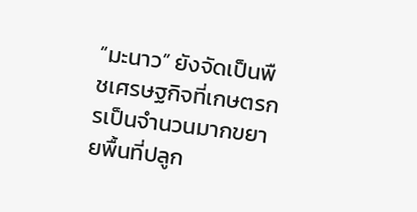“มะนาว” ยังจัดเป็นพืชเศรษฐกิจที่เกษตรกรเป็นจำนวนมากขยายพื้นที่ปลูก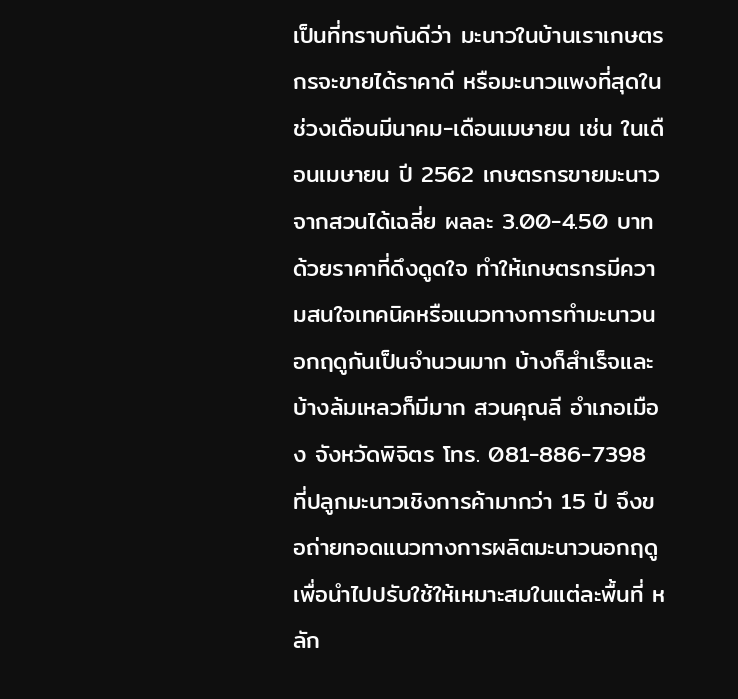เป็นที่ทราบกันดีว่า มะนาวในบ้านเราเกษตรกรจะขายได้ราคาดี หรือมะนาวแพงที่สุดในช่วงเดือนมีนาคม-เดือนเมษายน เช่น ในเดือนเมษายน ปี 2562 เกษตรกรขายมะนาวจากสวนได้เฉลี่ย ผลละ 3.00-4.50 บาท ด้วยราคาที่ดึงดูดใจ ทำให้เกษตรกรมีความสนใจเทคนิคหรือแนวทางการทำมะนาวนอกฤดูกันเป็นจำนวนมาก บ้างก็สำเร็จและบ้างล้มเหลวก็มีมาก สวนคุณลี อำเภอเมือง จังหวัดพิจิตร โทร. 081-886-7398 ที่ปลูกมะนาวเชิงการค้ามากว่า 15 ปี จึงขอถ่ายทอดแนวทางการผลิตมะนาวนอกฤดูเพื่อนำไปปรับใช้ให้เหมาะสมในแต่ละพื้นที่ หลัก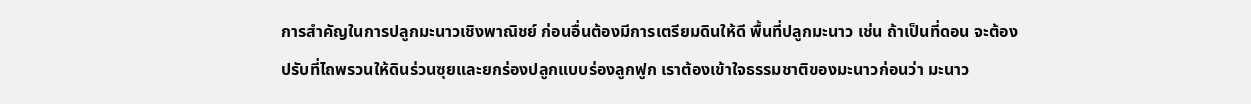การสำคัญในการปลูกมะนาวเชิงพาณิชย์ ก่อนอื่นต้องมีการเตรียมดินให้ดี พื้นที่ปลูกมะนาว เช่น ถ้าเป็นที่ดอน จะต้องปรับที่ไถพรวนให้ดินร่วนซุยและยกร่องปลูกแบบร่องลูกฟูก เราต้องเข้าใจธรรมชาติของมะนาวก่อนว่า มะนาว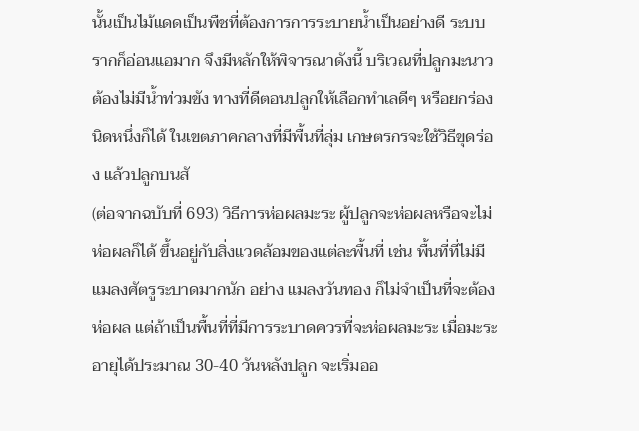นั้นเป็นไม้แดดเป็นพืชที่ต้องการการระบายน้ำเป็นอย่างดี ระบบรากก็อ่อนแอมาก จึงมีหลักให้พิจารณาดังนี้ บริเวณที่ปลูกมะนาวต้องไม่มีน้ำท่วมขัง ทางที่ดีตอนปลูกให้เลือกทำเลดีๆ หรือยกร่องนิดหนึ่งก็ได้ ในเขตภาคกลางที่มีพื้นที่ลุ่ม เกษตรกรจะใช้วิธีขุดร่อง แล้วปลูกบนสั
(ต่อจากฉบับที่ 693) วิธีการห่อผลมะระ ผู้ปลูกจะห่อผลหรือจะไม่ห่อผลก็ได้ ขึ้นอยู่กับสิ่งแวดล้อมของแต่ละพื้นที่ เช่น พื้นที่ที่ไม่มีแมลงศัตรูระบาดมากนัก อย่าง แมลงวันทอง ก็ไม่จำเป็นที่จะต้องห่อผล แต่ถ้าเป็นพื้นที่ที่มีการระบาดควรที่จะห่อผลมะระ เมื่อมะระอายุได้ประมาณ 30-40 วันหลังปลูก จะเริ่มออ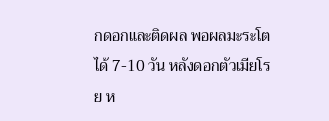กดอกและติดผล พอผลมะระโตได้ 7-10 วัน หลังดอกตัวเมียโรย ห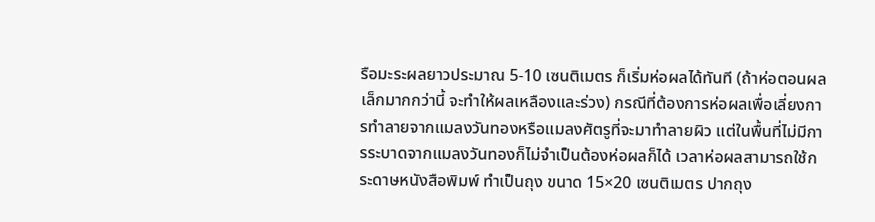รือมะระผลยาวประมาณ 5-10 เซนติเมตร ก็เริ่มห่อผลได้ทันที (ถ้าห่อตอนผลเล็กมากกว่านี้ จะทำให้ผลเหลืองและร่วง) กรณีที่ต้องการห่อผลเพื่อเลี่ยงการทำลายจากแมลงวันทองหรือแมลงศัตรูที่จะมาทำลายผิว แต่ในพื้นที่ไม่มีการระบาดจากแมลงวันทองก็ไม่จำเป็นต้องห่อผลก็ได้ เวลาห่อผลสามารถใช้กระดาษหนังสือพิมพ์ ทำเป็นถุง ขนาด 15×20 เซนติเมตร ปากถุง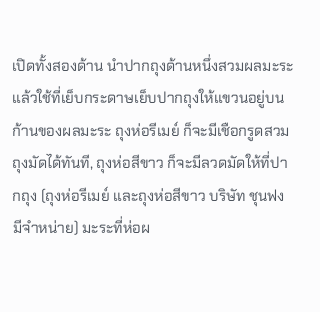เปิดทั้งสองด้าน นำปากถุงด้านหนึ่งสวมผลมะระ แล้วใช้ที่เย็บกระดาษเย็บปากถุงให้แขวนอยู่บนก้านของผลมะระ ถุงห่อรีเมย์ ก็จะมีเชือกรูดสวมถุงมัดได้ทันที, ถุงห่อสีขาว ก็จะมีลวดมัดให้ที่ปากถุง (ถุงห่อรีเมย์ และถุงห่อสีขาว บริษัท ชุนฟง มีจำหน่าย) มะระที่ห่อผ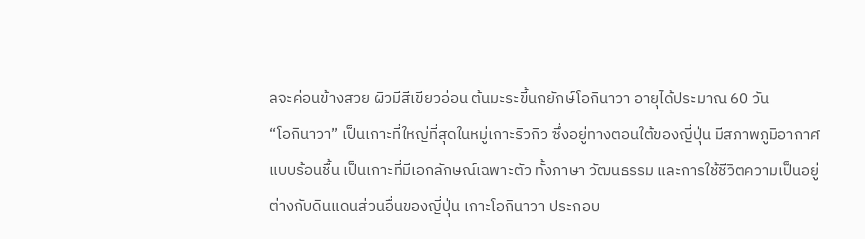ลจะค่อนข้างสวย ผิวมีสีเขียวอ่อน ต้นมะระขี้นกยักษ์โอกินาวา อายุได้ประมาณ 60 วัน
“โอกินาวา” เป็นเกาะที่ใหญ่ที่สุดในหมู่เกาะริวกิว ซึ่งอยู่ทางตอนใต้ของญี่ปุ่น มีสภาพภูมิอากาศแบบร้อนชื้น เป็นเกาะที่มีเอกลักษณ์เฉพาะตัว ทั้งภาษา วัฒนธรรม และการใช้ชีวิตความเป็นอยู่ต่างกับดินแดนส่วนอื่นของญี่ปุ่น เกาะโอกินาวา ประกอบ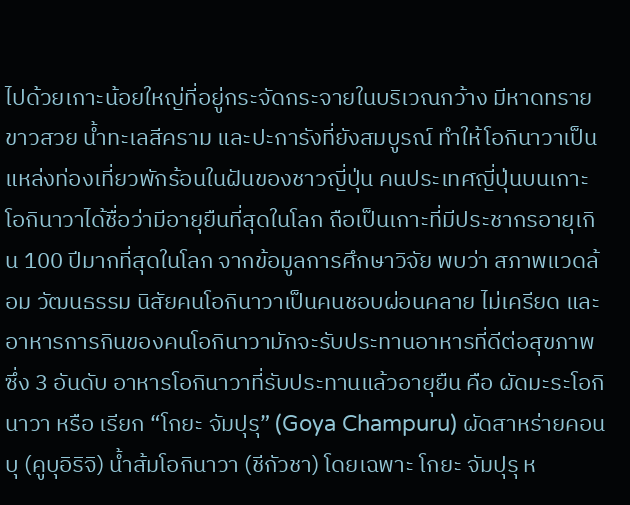ไปด้วยเกาะน้อยใหญ่ที่อยู่กระจัดกระจายในบริเวณกว้าง มีหาดทรายขาวสวย น้ำทะเลสีคราม และปะการังที่ยังสมบูรณ์ ทำให้โอกินาวาเป็นแหล่งท่องเที่ยวพักร้อนในฝันของชาวญี่ปุ่น คนประเทศญี่ปุ่นบนเกาะโอกินาวาได้ชื่อว่ามีอายุยืนที่สุดในโลก ถือเป็นเกาะที่มีประชากรอายุเกิน 100 ปีมากที่สุดในโลก จากข้อมูลการศึกษาวิจัย พบว่า สภาพแวดล้อม วัฒนธรรม นิสัยคนโอกินาวาเป็นคนชอบผ่อนคลาย ไม่เครียด และอาหารการกินของคนโอกินาวามักจะรับประทานอาหารที่ดีต่อสุขภาพ ซึ่ง 3 อันดับ อาหารโอกินาวาที่รับประทานแล้วอายุยืน คือ ผัดมะระโอกินาวา หรือ เรียก “โกยะ จัมปุรุ” (Goya Champuru) ผัดสาหร่ายคอนบุ (คูบุอิริจิ) น้ำส้มโอกินาวา (ชีกัวชา) โดยเฉพาะ โกยะ จัมปุรุ ห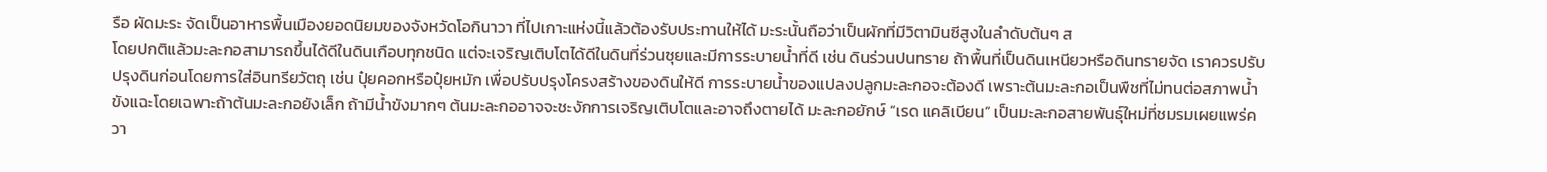รือ ผัดมะระ จัดเป็นอาหารพื้นเมืองยอดนิยมของจังหวัดโอกินาวา ที่ไปเกาะแห่งนี้แล้วต้องรับประทานให้ได้ มะระนั้นถือว่าเป็นผักที่มีวิตามินซีสูงในลำดับต้นๆ ส
โดยปกติแล้วมะละกอสามารถขึ้นได้ดีในดินเกือบทุกชนิด แต่จะเจริญเติบโตได้ดีในดินที่ร่วนซุยและมีการระบายน้ำที่ดี เช่น ดินร่วนปนทราย ถ้าพื้นที่เป็นดินเหนียวหรือดินทรายจัด เราควรปรับปรุงดินก่อนโดยการใส่อินทรียวัตถุ เช่น ปุ๋ยคอกหรือปุ๋ยหมัก เพื่อปรับปรุงโครงสร้างของดินให้ดี การระบายน้ำของแปลงปลูกมะละกอจะต้องดี เพราะต้นมะละกอเป็นพืชที่ไม่ทนต่อสภาพน้ำขังแฉะโดยเฉพาะถ้าต้นมะละกอยังเล็ก ถ้ามีน้ำขังมากๆ ต้นมะละกออาจจะชะงักการเจริญเติบโตและอาจถึงตายได้ มะละกอยักษ์ “เรด แคลิเบียน” เป็นมะละกอสายพันธุ์ใหม่ที่ชมรมเผยแพร่ควา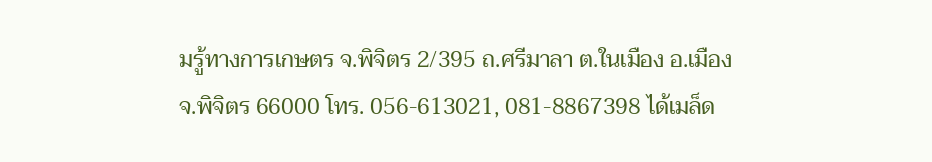มรู้ทางการเกษตร จ.พิจิตร 2/395 ถ.ศรีมาลา ต.ในเมือง อ.เมือง จ.พิจิตร 66000 โทร. 056-613021, 081-8867398 ได้เมล็ด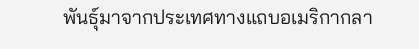พันธุ์มาจากประเทศทางแถบอเมริกากลา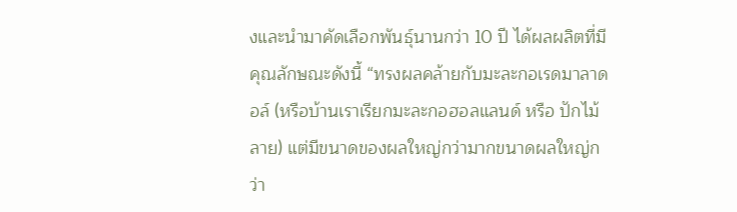งและนำมาคัดเลือกพันธุ์นานกว่า 10 ปี ได้ผลผลิตที่มีคุณลักษณะดังนี้ “ทรงผลคล้ายกับมะละกอเรดมาลาดอล์ (หรือบ้านเราเรียกมะละกอฮอลแลนด์ หรือ ปักไม้ลาย) แต่มีขนาดของผลใหญ่กว่ามากขนาดผลใหญ่กว่า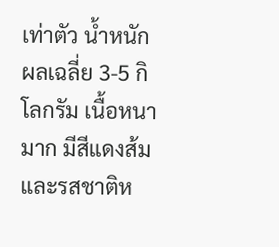เท่าตัว น้ำหนักผลเฉลี่ย 3-5 กิโลกรัม เนื้อหนามาก มีสีแดงส้มและรสชาติห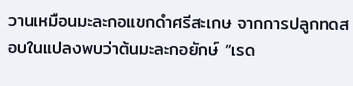วานเหมือนมะละกอแขกดำศรีสะเกษ จากการปลูกทดสอบในแปลงพบว่าต้นมะละกอยักษ์ “เรด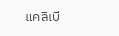แคลิเบี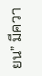ยน” มีควา